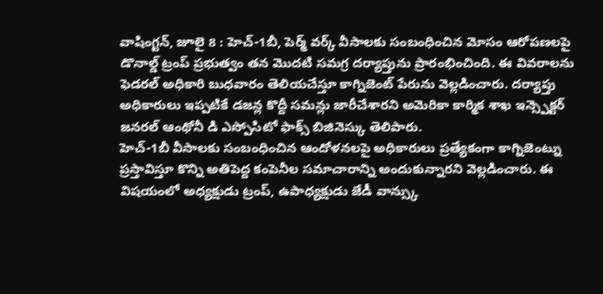వాషింగ్టన్, జూలై 8 : హెచ్-1బీ, పెర్మ్ వర్క్ వీసాలకు సంబంధించిన మోసం ఆరోపణలపై డొనాల్డ్ ట్రంప్ ప్రభుత్వం తన మొదటి సమగ్ర దర్యాప్తును ప్రారంభించింది. ఈ వివరాలను ఫెడరల్ అధికారి బుధవారం తెలియచేస్తూ కాగ్నిజెంట్ పేరును వెల్లడించారు. దర్యాప్తు అధికారులు ఇప్పటికే డజన్ల కొద్దీ సమన్లు జారీచేశారని అమెరికా కార్మిక శాఖ ఇన్స్పెక్టర్ జనరల్ ఆంథోనీ డి ఎస్పోసిటో ఫాక్స్ బిజినెస్కు తెలిపారు.
హెచ్-1బీ వీసాలకు సంబంధించిన ఆందోళనలపై అధికారులు ప్రత్యేకంగా కాగ్నిజెంట్ను ప్రస్తావిస్తూ కొన్ని అతిపెద్ద కంపెనీల సమాచారాన్ని అందుకున్నారని వెల్లడించారు. ఈ విషయంలో అధ్యక్షుడు ట్రంప్, ఉపాధ్యక్షుడు జేడీ వాన్స్కు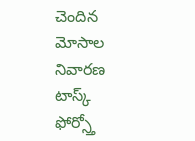చెందిన మోసాల నివారణ టాస్క్ ఫోర్స్తో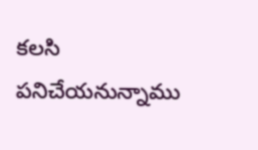కలసి పనిచేయనున్నాము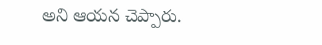అని ఆయన చెప్పారు.